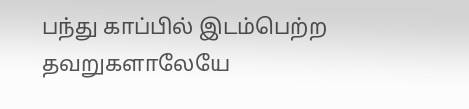பந்து காப்பில் இடம்பெற்ற தவறுகளாலேயே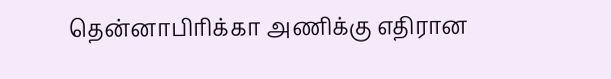தென்னாபிரிக்கா அணிக்கு எதிரான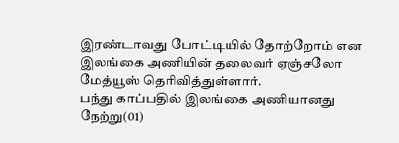இரண்டாவது போட்டியில் தோற்றோம் என இலங்கை அணியின் தலைவர் ஏஞ்சலோ மேத்யூஸ் தெரிவித்துள்ளார்.
பந்து காப்பதில் இலங்கை அணியானது நேற்று(01)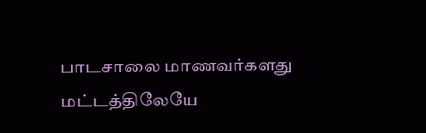பாடசாலை மாணவர்களது மட்டத்திலேயே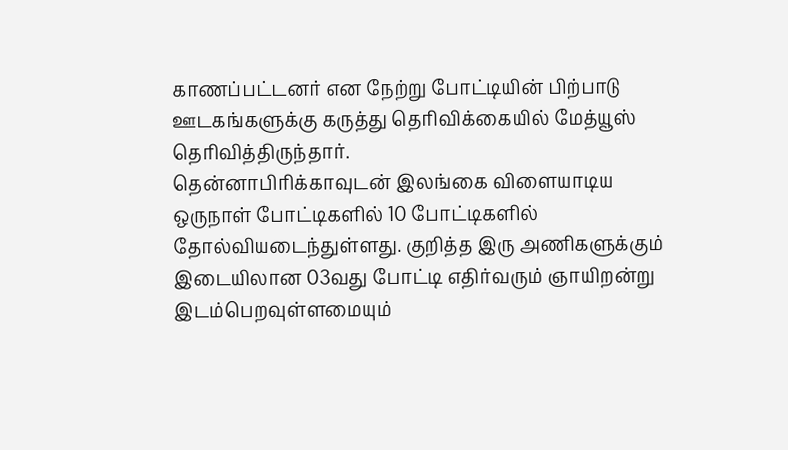காணப்பட்டனர் என நேற்று போட்டியின் பிற்பாடு ஊடகங்களுக்கு கருத்து தெரிவிக்கையில் மேத்யூஸ் தெரிவித்திருந்தார்.
தென்னாபிரிக்காவுடன் இலங்கை விளையாடிய ஒருநாள் போட்டிகளில் 10 போட்டிகளில் தோல்வியடைந்துள்ளது. குறித்த இரு அணிகளுக்கும் இடையிலான 03வது போட்டி எதிர்வரும் ஞாயிறன்று இடம்பெறவுள்ளமையும்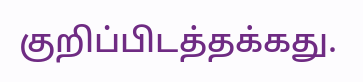குறிப்பிடத்தக்கது.